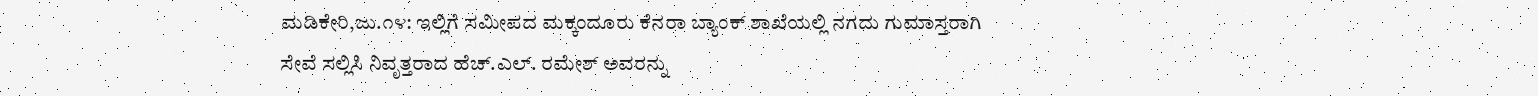ಮಡಿಕೇರಿ,ಜು.೧೪: ಇಲ್ಲಿಗೆ ಸಮೀಪದ ಮಕ್ಕಂದೂರು ಕೆನರಾ ಬ್ಯಾಂಕ್ ಶಾಖೆಯಲ್ಲಿ ನಗದು ಗುಮಾಸ್ತರಾಗಿ ಸೇವೆ ಸಲ್ಲಿಸಿ ನಿವೃತ್ತರಾದ ಹೆಚ್.ಎಲ್. ರಮೇಶ್ ಅವರನ್ನು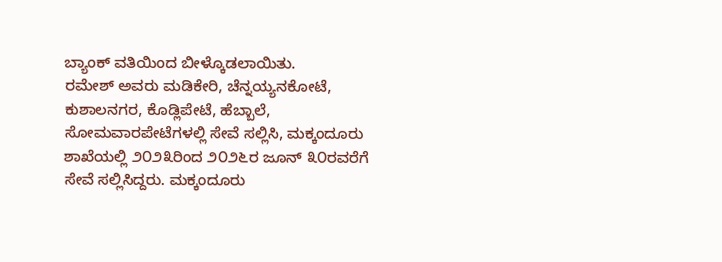ಬ್ಯಾಂಕ್ ವತಿಯಿಂದ ಬೀಳ್ಕೊಡಲಾಯಿತು.
ರಮೇಶ್ ಅವರು ಮಡಿಕೇರಿ, ಚೆನ್ನಯ್ಯನಕೋಟೆ, ಕುಶಾಲನಗರ, ಕೊಡ್ಲಿಪೇಟೆ, ಹೆಬ್ಬಾಲೆ, ಸೋಮವಾರಪೇಟೆಗಳಲ್ಲಿ ಸೇವೆ ಸಲ್ಲಿಸಿ, ಮಕ್ಕಂದೂರು ಶಾಖೆಯಲ್ಲಿ ೨೦೨೩ರಿಂದ ೨೦೨೬ರ ಜೂನ್ ೩೦ರವರೆಗೆ ಸೇವೆ ಸಲ್ಲಿಸಿದ್ದರು. ಮಕ್ಕಂದೂರು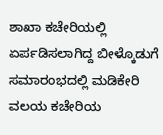ಶಾಖಾ ಕಚೇರಿಯಲ್ಲಿ ಏರ್ಪಡಿಸಲಾಗಿದ್ದ ಬೀಳ್ಕೊಡುಗೆ ಸಮಾರಂಭದಲ್ಲಿ ಮಡಿಕೇರಿ ವಲಯ ಕಚೇರಿಯ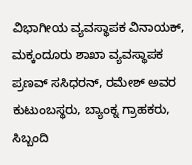ವಿಭಾಗೀಯ ವ್ಯವಸ್ಥಾಪಕ ವಿನಾಯಕ್, ಮಕ್ಕಂದೂರು ಶಾಖಾ ವ್ಯವಸ್ಥಾಪಕ ಪ್ರಣವ್ ಸಸಿಧರನ್, ರಮೇಶ್ ಅವರ ಕುಟುಂಬಸ್ಥರು, ಬ್ಯಾಂಕ್ನ ಗ್ರಾಹಕರು, ಸಿಬ್ಬಂದಿ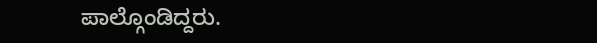ಪಾಲ್ಗೊಂಡಿದ್ದರು.